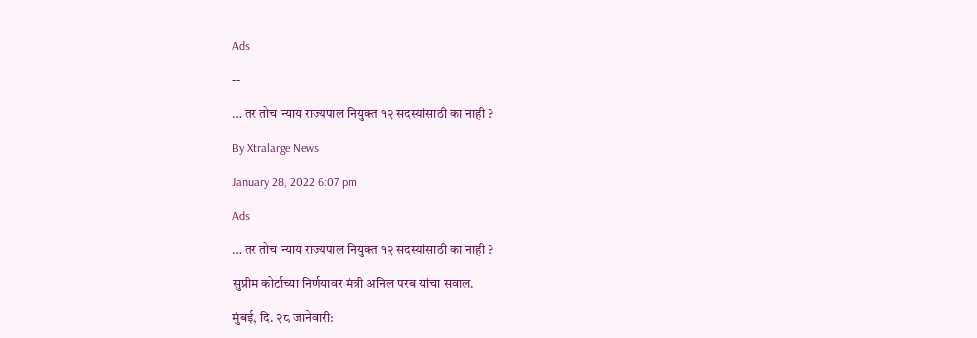Ads

--

… तर तोच न्याय राज्यपाल नियुक्त १२ सदस्यांसाठी का नाही ?

By Xtralarge News

January 28, 2022 6:07 pm

Ads

… तर तोच न्याय राज्यपाल नियुक्त १२ सदस्यांसाठी का नाही ?

सुप्रीम कोर्टाच्या निर्णयावर मंत्री अनिल परब यांचा सवाल.

मुंबई, दि. २८ जानेवारी: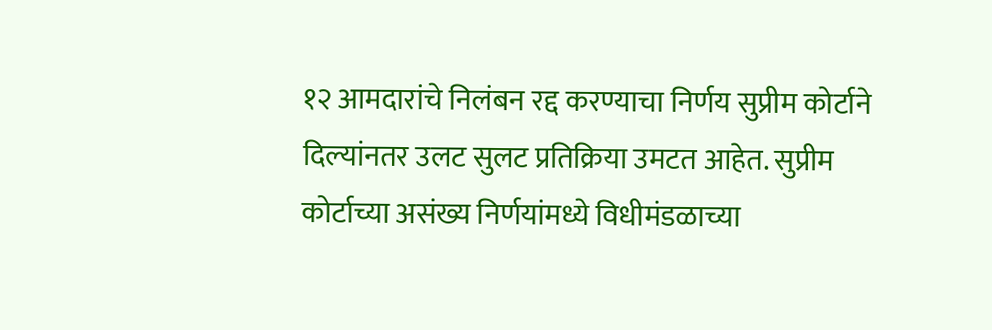१२ आमदारांचे निलंबन रद्द करण्याचा निर्णय सुप्रीम कोर्टाने दिल्यांनतर उलट सुलट प्रतिक्रिया उमटत आहेत. सुप्रीम कोर्टाच्या असंख्य निर्णयांमध्ये विधीमंडळाच्या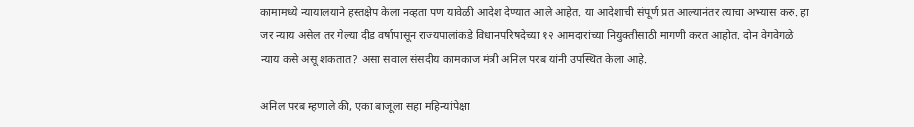कामामध्ये न्यायालयाने हस्तक्षेप केला नव्हता पण यावेळी आदेश देण्यात आले आहेत. या आदेशाची संपूर्ण प्रत आल्यानंतर त्याचा अभ्यास करु. हा जर न्याय असेल तर गेल्या दीड वर्षापासून राज्यपालांकडे विधानपरिषदेच्या १२ आमदारांच्या नियुक्तीसाठी मागणी करत आहोत. दोन वेगवेगळे न्याय कसे असू शकतात? असा सवाल संसदीय कामकाज मंत्री अनिल परब यांनी उपस्थित केला आहे.

अनिल परब म्हणाले की, एका बाजूला सहा महिन्यांपेक्षा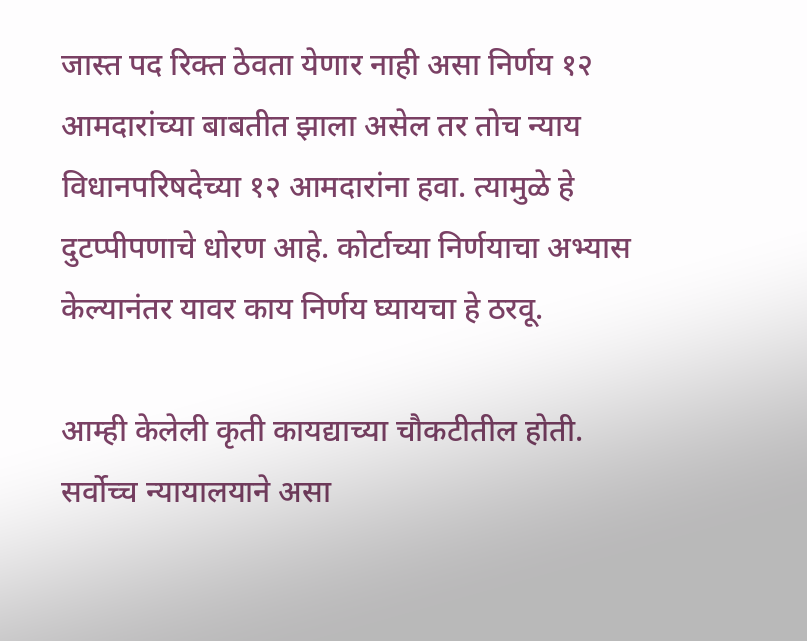जास्त पद रिक्त ठेवता येणार नाही असा निर्णय १२ आमदारांच्या बाबतीत झाला असेल तर तोच न्याय विधानपरिषदेच्या १२ आमदारांना हवा. त्यामुळे हे दुटप्पीपणाचे धोरण आहे. कोर्टाच्या निर्णयाचा अभ्यास केल्यानंतर यावर काय निर्णय घ्यायचा हे ठरवू.

आम्ही केलेली कृती कायद्याच्या चौकटीतील होती. सर्वोच्च न्यायालयाने असा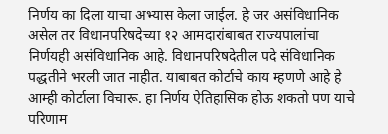निर्णय का दिला याचा अभ्यास केला जाईल. हे जर असंविधानिक असेल तर विधानपरिषदेच्या १२ आमदारांबाबत राज्यपालांचा निर्णयही असंविधानिक आहे. विधानपरिषदेतील पदे संविधानिक पद्धतीने भरली जात नाहीत. याबाबत कोर्टाचे काय म्हणणे आहे हे आम्ही कोर्टाला विचारू. हा निर्णय ऐतिहासिक होऊ शकतो पण याचे परिणाम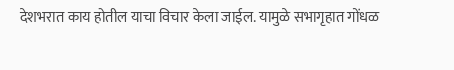देशभरात काय होतील याचा विचार केला जाईल. यामुळे सभागृहात गोंधळ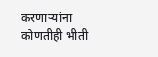करणाऱ्यांना कोणतीही भीती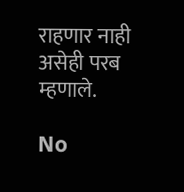राहणार नाही असेही परब म्हणाले.

No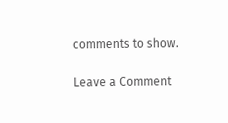comments to show.

Leave a Comment